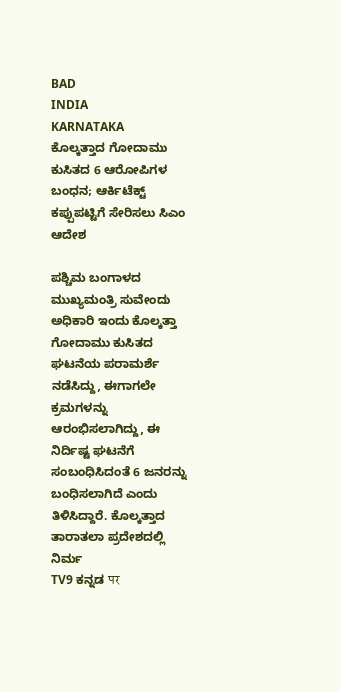BAD
INDIA
KARNATAKA
ಕೊಲ್ಕತ್ತಾದ ಗೋದಾಮು ಕುಸಿತದ 6 ಆರೋಪಿಗಳ ಬಂಧನ; ಆರ್ಕಿಟೆಕ್ಟ್ ಕಪ್ಪುಪಟ್ಟಿಗೆ ಸೇರಿಸಲು ಸಿಎಂ ಆದೇಶ

ಪಶ್ಚಿಮ ಬಂಗಾಳದ ಮುಖ್ಯಮಂತ್ರಿ ಸುವೇಂದು ಅಧಿಕಾರಿ ಇಂದು ಕೊಲ್ಕತ್ತಾ ಗೋದಾಮು ಕುಸಿತದ ಘಟನೆಯ ಪರಾಮರ್ಶೆ ನಡೆಸಿದ್ದು, ಈಗಾಗಲೇ ಕ್ರಮಗಳನ್ನು ಆರಂಭಿಸಲಾಗಿದ್ದು, ಈ ನಿರ್ದಿಷ್ಟ ಘಟನೆಗೆ ಸಂಬಂಧಿಸಿದಂತೆ 6 ಜನರನ್ನು ಬಂಧಿಸಲಾಗಿದೆ ಎಂದು ತಿಳಿಸಿದ್ದಾರೆ. ಕೊಲ್ಕತ್ತಾದ ತಾರಾತಲಾ ಪ್ರದೇಶದಲ್ಲಿ ನಿರ್ಮ
TV9 ಕನ್ನಡ पर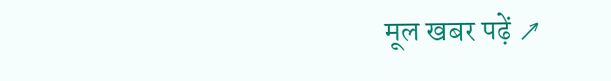मूल खबर पढ़ें ↗